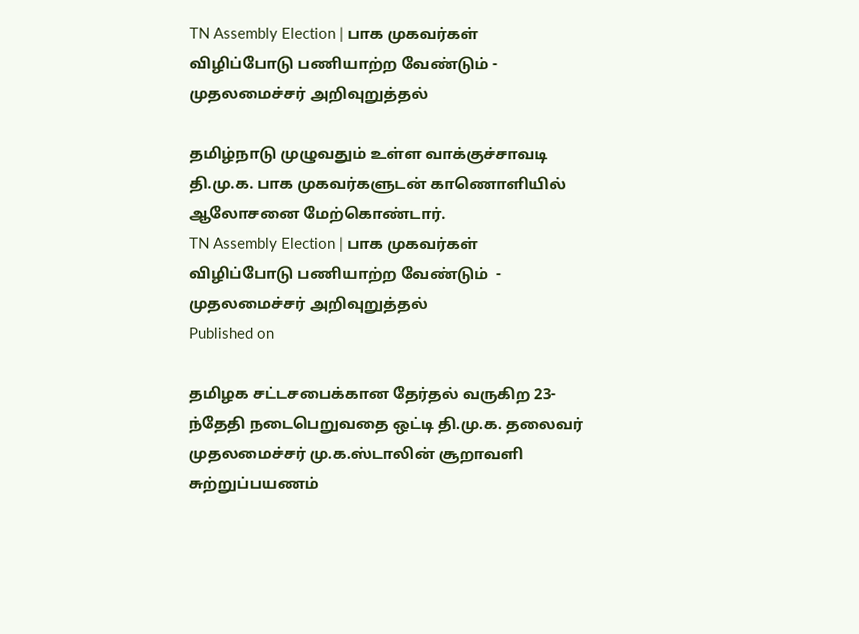TN Assembly Election | பாக முகவர்கள் விழிப்போடு பணியாற்ற வேண்டும் - முதலமைச்சர் அறிவுறுத்தல்

தமிழ்நாடு முழுவதும் உள்ள வாக்குச்சாவடி தி.மு.க. பாக முகவர்களுடன் காணொளியில் ஆலோசனை மேற்கொண்டார்.
TN Assembly Election | பாக முகவர்கள் விழிப்போடு பணியாற்ற வேண்டும்  - முதலமைச்சர் அறிவுறுத்தல்
Published on

தமிழக சட்டசபைக்கான தேர்தல் வருகிற 23-ந்தேதி நடைபெறுவதை ஒட்டி தி.மு.க. தலைவர் முதலமைச்சர் மு.க.ஸ்டாலின் சூறாவளி சுற்றுப்பயணம்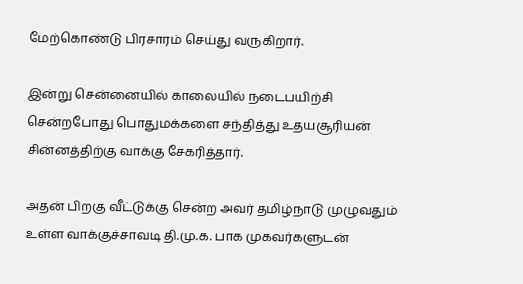மேற்கொண்டு பிரசாரம் செய்து வருகிறார்.

இன்று சென்னையில் காலையில் நடைபயிற்சி சென்றபோது பொதுமக்களை சந்தித்து உதயசூரியன் சின்னத்திற்கு வாக்கு சேகரித்தார்.

அதன் பிறகு வீட்டுக்கு சென்ற அவர் தமிழ்நாடு முழுவதும் உள்ள வாக்குச்சாவடி தி.மு.க. பாக முகவர்களுடன்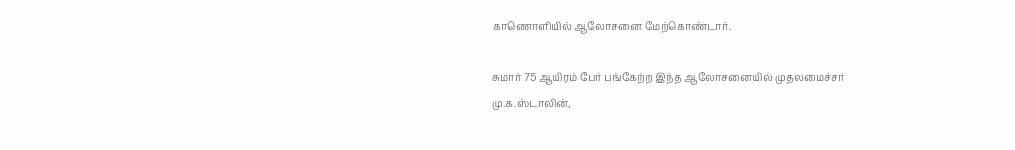காணொளியில் ஆலோசனை மேற்கொண்டார்.

சுமார் 75 ஆயிரம் பேர் பங்கேற்ற இந்த ஆலோசனையில் முதலமைச்சர் மு.க.ஸ்டாலின்,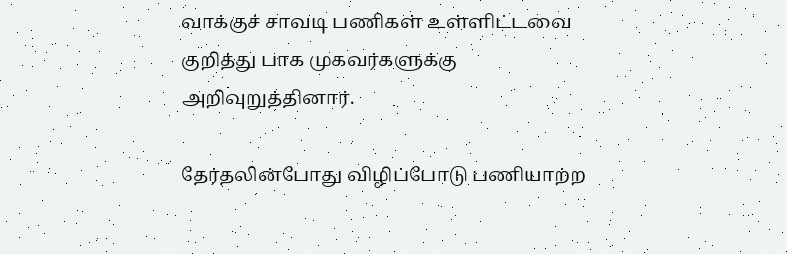வாக்குச் சாவடி பணிகள் உள்ளிட்டவை குறித்து பாக முகவர்களுக்கு அறிவுறுத்தினார்.

தேர்தலின்போது விழிப்போடு பணியாற்ற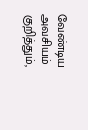வேண்டிய அவசியம் குறித்தும்,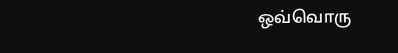ஒவ்வொரு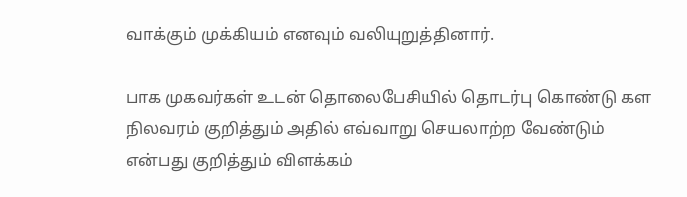வாக்கும் முக்கியம் எனவும் வலியுறுத்தினார்.

பாக முகவர்கள் உடன் தொலைபேசியில் தொடர்பு கொண்டு கள நிலவரம் குறித்தும் அதில் எவ்வாறு செயலாற்ற வேண்டும் என்பது குறித்தும் விளக்கம்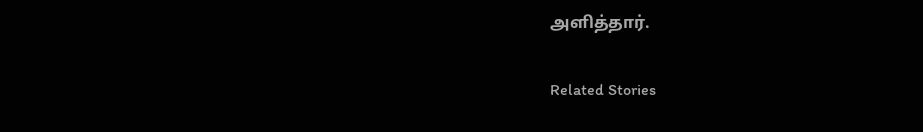அளித்தார்.

Related Stories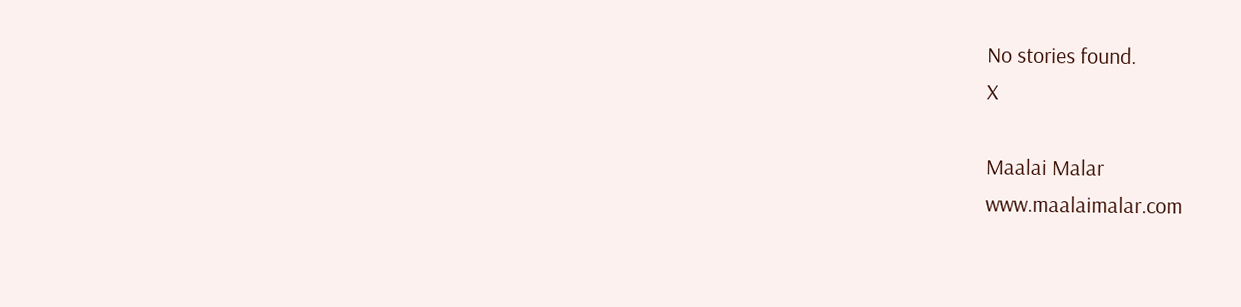No stories found.
X

Maalai Malar
www.maalaimalar.com